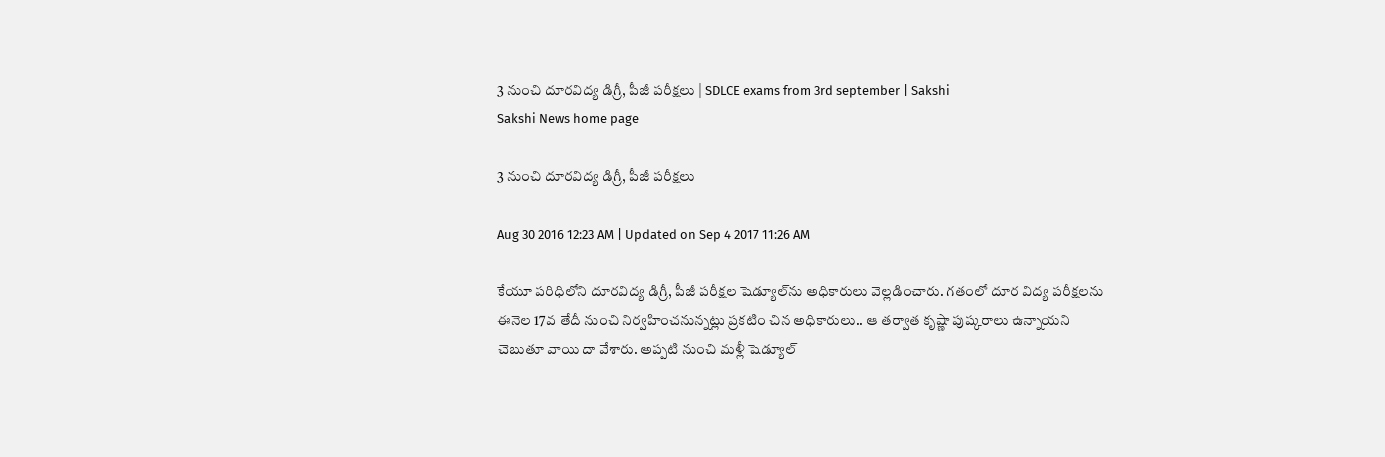3 నుంచి దూరవిద్య డిగ్రీ, పీజీ పరీక్షలు | SDLCE exams from 3rd september | Sakshi
Sakshi News home page

3 నుంచి దూరవిద్య డిగ్రీ, పీజీ పరీక్షలు

Aug 30 2016 12:23 AM | Updated on Sep 4 2017 11:26 AM

కేయూ పరిధిలోని దూరవిద్య డిగ్రీ, పీజీ పరీక్షల షెడ్యూల్‌ను అధికారులు వెల్లడించారు. గతంలో దూర విద్య పరీక్షలను ఈనెల 17వ తేదీ నుంచి నిర్వహించనున్నట్లు ప్రకటిం చిన అధికారులు.. ఆ తర్వాత కృష్ణా పుష్కరాలు ఉన్నాయని చెబుతూ వాయి దా వేశారు. అప్పటి నుంచి మళ్లీ షెడ్యూల్‌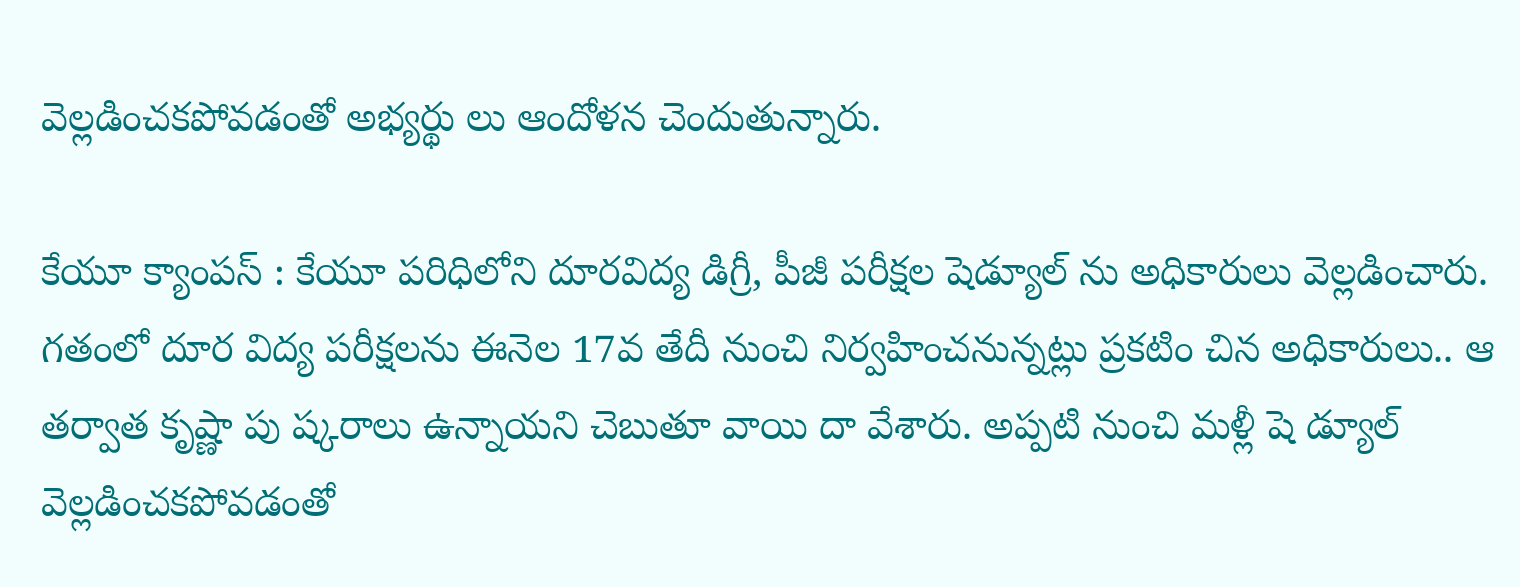వెల్లడించకపోవడంతో అభ్యర్థు లు ఆందోళన చెందుతున్నారు.

కేయూ క్యాంపస్‌ : కేయూ పరిధిలోని దూరవిద్య డిగ్రీ, పీజీ పరీక్షల షెడ్యూల్‌ ను అధికారులు వెల్లడించారు. గతంలో దూర విద్య పరీక్షలను ఈనెల 17వ తేదీ నుంచి నిర్వహించనున్నట్లు ప్రకటిం చిన అధికారులు.. ఆ తర్వాత కృష్ణా పు ష్కరాలు ఉన్నాయని చెబుతూ వాయి దా వేశారు. అప్పటి నుంచి మళ్లీ షె డ్యూల్‌ వెల్లడించకపోవడంతో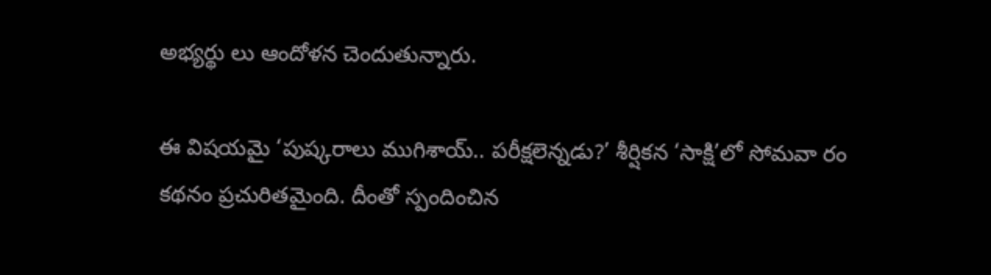అభ్యర్థు లు ఆందోళన చెందుతున్నారు.

ఈ విషయమై ‘పుష్కరాలు ముగిశాయ్‌.. పరీక్షలెన్నడు?’ శీర్షికన ‘సాక్షి’లో సోమవా రం కథనం ప్రచురితమైంది. దీంతో స్పందించిన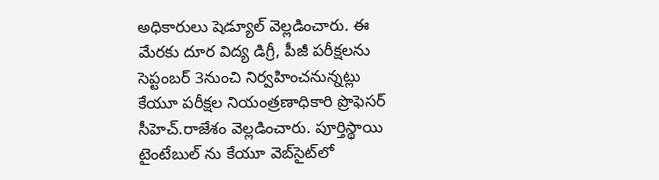అధికారులు షెడ్యూల్‌ వెల్లడించారు. ఈ మేరకు దూర విద్య డిగ్రీ, పీజీ పరీక్షలను సెప్టంబర్‌ 3నుంచి నిర్వహించనున్నట్లు కేయూ పరీక్షల నియంత్రణాధికారి ప్రొఫెసర్‌ సీహెచ్‌.రాజేశం వెల్లడించారు. పూర్తిస్థాయి టైంటేబుల్‌ ను కేయూ వెబ్‌సైట్‌లో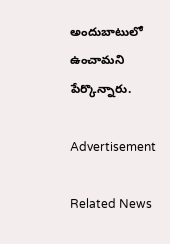అందుబాటులో ఉంచామని పేర్కొన్నారు.

Advertisement

Related News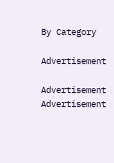By Category

Advertisement

Advertisement
Advertisement